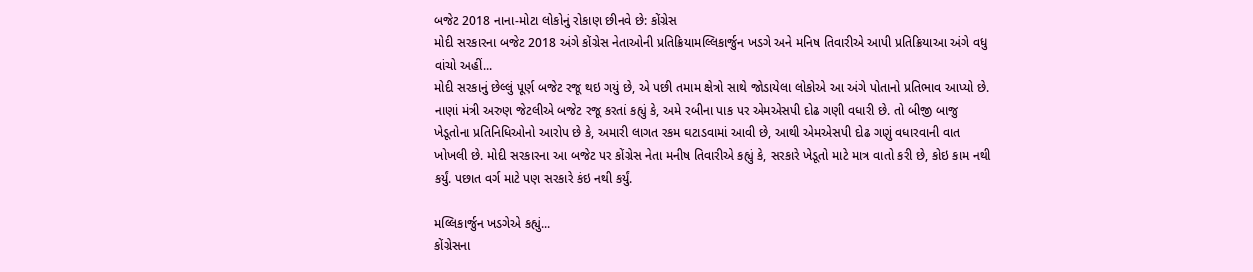બજેટ 2018 નાના-મોટા લોકોનું રોકાણ છીનવે છે: કોંગ્રેસ
મોદી સરકારના બજેટ 2018 અંગે કોંગ્રેસ નેતાઓની પ્રતિક્રિયામલ્લિકાર્જુન ખડગે અને મનિષ તિવારીએ આપી પ્રતિક્રિયાઆ અંગે વધુ વાંચો અહીં...
મોદી સરકાનું છેલ્લું પૂર્ણ બજેટ રજૂ થઇ ગયું છે, એ પછી તમામ ક્ષેત્રો સાથે જોડાયેલા લોકોએ આ અંગે પોતાનો પ્રતિભાવ આપ્યો છે. નાણાં મંત્રી અરુણ જેટલીએ બજેટ રજૂ કરતાં કહ્યું કે, અમે રબીના પાક પર એમએસપી દોઢ ગણી વધારી છે. તો બીજી બાજુ ખેડૂતોના પ્રતિનિધિઓનો આરોપ છે કે, અમારી લાગત રકમ ઘટાડવામાં આવી છે, આથી એમએસપી દોઢ ગણું વધારવાની વાત ખોખલી છે. મોદી સરકારના આ બજેટ પર કોંગ્રેસ નેતા મનીષ તિવારીએ કહ્યું કે, સરકારે ખેડૂતો માટે માત્ર વાતો કરી છે, કોઇ કામ નથી કર્યું. પછાત વર્ગ માટે પણ સરકારે કંઇ નથી કર્યું.

મલ્લિકાર્જુન ખડગેએ કહ્યું...
કોંગ્રેસના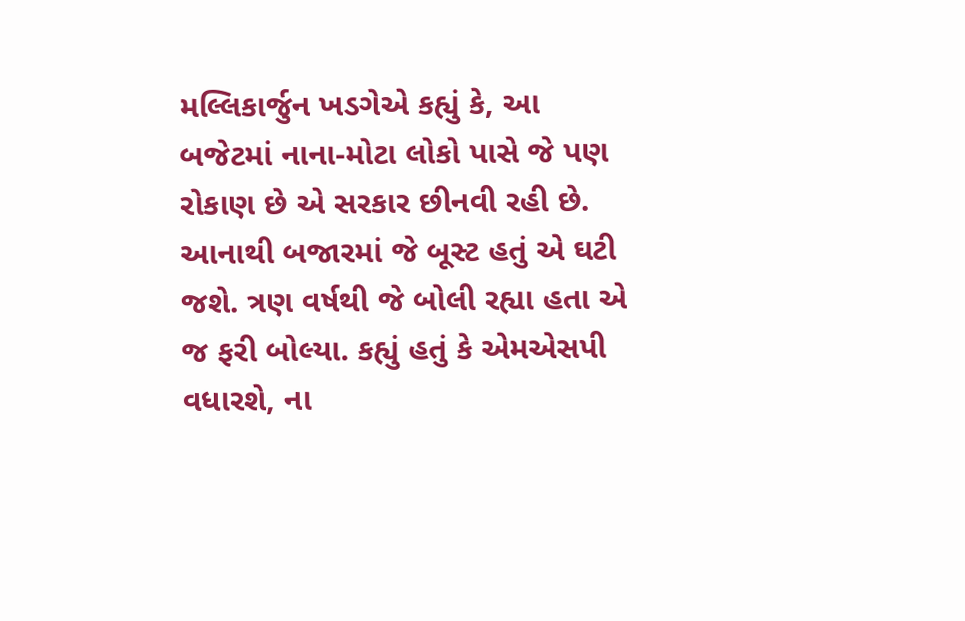મલ્લિકાર્જુન ખડગેએ કહ્યું કે, આ બજેટમાં નાના-મોટા લોકો પાસે જે પણ રોકાણ છે એ સરકાર છીનવી રહી છે. આનાથી બજારમાં જે બૂસ્ટ હતું એ ઘટી જશે. ત્રણ વર્ષથી જે બોલી રહ્યા હતા એ જ ફરી બોલ્યા. કહ્યું હતું કે એમએસપી વધારશે, ના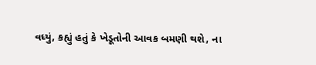વધ્યું, કહ્યું હતું કે ખેડૂતોની આવક બમણી થશે, ના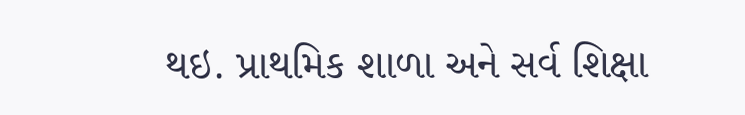થઇ. પ્રાથમિક શાળા અને સર્વ શિક્ષા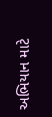અભિયાન માટે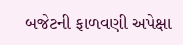બજેટની ફાળવણી અપેક્ષા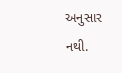અનુસાર નથી.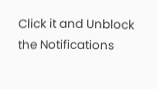Click it and Unblock the Notifications